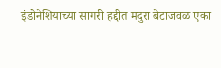इंडोनेशियाच्या सागरी हद्दीत मदुरा बेटाजवळ एका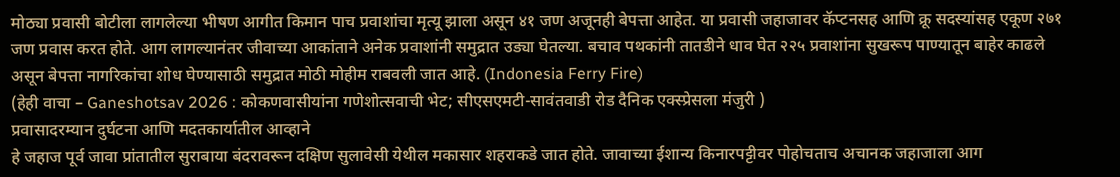मोठ्या प्रवासी बोटीला लागलेल्या भीषण आगीत किमान पाच प्रवाशांचा मृत्यू झाला असून ४१ जण अजूनही बेपत्ता आहेत. या प्रवासी जहाजावर कॅप्टनसह आणि क्रू सदस्यांसह एकूण २७१ जण प्रवास करत होते. आग लागल्यानंतर जीवाच्या आकांताने अनेक प्रवाशांनी समुद्रात उड्या घेतल्या. बचाव पथकांनी तातडीने धाव घेत २२५ प्रवाशांना सुखरूप पाण्यातून बाहेर काढले असून बेपत्ता नागरिकांचा शोध घेण्यासाठी समुद्रात मोठी मोहीम राबवली जात आहे. (Indonesia Ferry Fire)
(हेही वाचा – Ganeshotsav 2026 : कोकणवासीयांना गणेशोत्सवाची भेट; सीएसएमटी-सावंतवाडी रोड दैनिक एक्स्प्रेसला मंजुरी )
प्रवासादरम्यान दुर्घटना आणि मदतकार्यातील आव्हाने
हे जहाज पूर्व जावा प्रांतातील सुराबाया बंदरावरून दक्षिण सुलावेसी येथील मकासार शहराकडे जात होते. जावाच्या ईशान्य किनारपट्टीवर पोहोचताच अचानक जहाजाला आग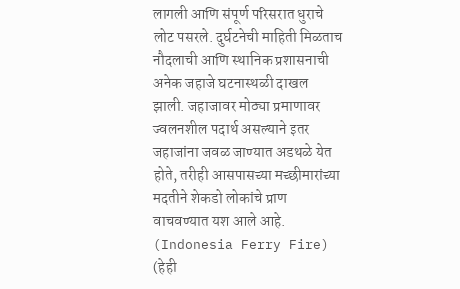लागली आणि संपूर्ण परिसरात धुराचे लोट पसरले. दुर्घटनेची माहिती मिळताच नौदलाची आणि स्थानिक प्रशासनाची अनेक जहाजे घटनास्थळी दाखल झाली. जहाजावर मोठ्या प्रमाणावर ज्वलनशील पदार्थ असल्याने इतर जहाजांना जवळ जाण्यात अडथळे येत होते, तरीही आसपासच्या मच्छीमारांच्या मदतीने शेकडो लोकांचे प्राण वाचवण्यात यश आले आहे. (Indonesia Ferry Fire)
(हेही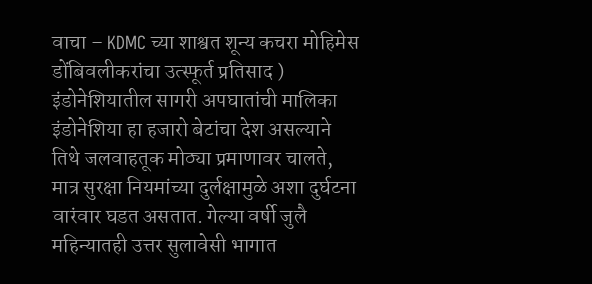वाचा – KDMC च्या शाश्वत शून्य कचरा मोहिमेस डोंबिवलीकरांचा उत्स्फूर्त प्रतिसाद )
इंडोनेशियातील सागरी अपघातांची मालिका
इंडोनेशिया हा हजारो बेटांचा देश असल्याने तिथे जलवाहतूक मोठ्या प्रमाणावर चालते, मात्र सुरक्षा नियमांच्या दुर्लक्षामुळे अशा दुर्घटना वारंवार घडत असतात. गेल्या वर्षी जुलै महिन्यातही उत्तर सुलावेसी भागात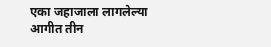एका जहाजाला लागलेल्या आगीत तीन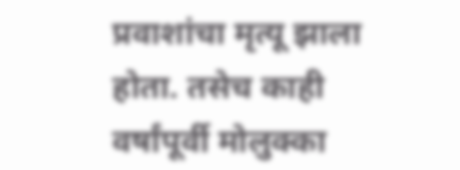प्रवाशांचा मृत्यू झाला होता. तसेच काही वर्षांपूर्वी मोलुक्का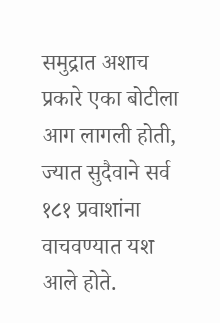समुद्रात अशाच प्रकारे एका बोटीला आग लागली होती, ज्यात सुदैवाने सर्व १८१ प्रवाशांना वाचवण्यात यश आले होते.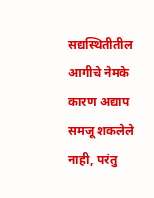सद्यस्थितीतील आगीचे नेमके कारण अद्याप समजू शकलेले नाही, परंतु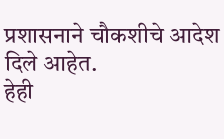प्रशासनाने चौकशीचे आदेश दिले आहेत.
हेही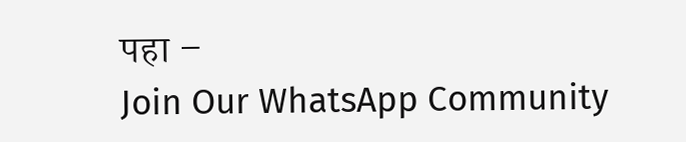पहा –
Join Our WhatsApp Community